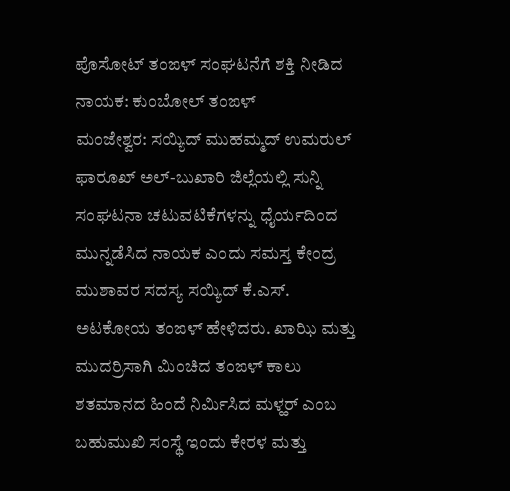ಪೊಸೋಟ್ ತಂಙಳ್ ಸಂಘಟನೆಗೆ ಶಕ್ತಿ ನೀಡಿದ ನಾಯಕ: ಕುಂಬೋಲ್ ತಂಙಳ್
ಮಂಜೇಶ್ವರ: ಸಯ್ಯಿದ್ ಮುಹಮ್ಮದ್ ಉಮರುಲ್ ಫಾರೂಖ್ ಅಲ್-ಬುಖಾರಿ ಜಿಲ್ಲೆಯಲ್ಲಿ ಸುನ್ನಿ ಸಂಘಟನಾ ಚಟುವಟಿಕೆಗಳನ್ನು ಧೈರ್ಯದಿಂದ ಮುನ್ನಡೆಸಿದ ನಾಯಕ ಎಂದು ಸಮಸ್ತ ಕೇಂದ್ರ ಮುಶಾವರ ಸದಸ್ಯ ಸಯ್ಯಿದ್ ಕೆ.ಎಸ್. ಅಟಕೋಯ ತಂಙಳ್ ಹೇಳಿದರು. ಖಾಝಿ ಮತ್ತು ಮುದರ್ರಿಸಾಗಿ ಮಿಂಚಿದ ತಂಙಳ್ ಕಾಲು ಶತಮಾನದ ಹಿಂದೆ ನಿರ್ಮಿಸಿದ ಮಳ್ಹರ್ ಎಂಬ ಬಹುಮುಖಿ ಸಂಸ್ಥೆ ಇಂದು ಕೇರಳ ಮತ್ತು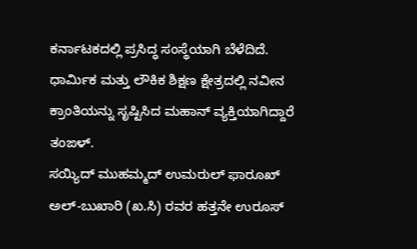ಕರ್ನಾಟಕದಲ್ಲಿ ಪ್ರಸಿದ್ಧ ಸಂಸ್ಥೆಯಾಗಿ ಬೆಳೆದಿದೆ. ಧಾರ್ಮಿಕ ಮತ್ತು ಲೌಕಿಕ ಶಿಕ್ಷಣ ಕ್ಷೇತ್ರದಲ್ಲಿ ನವೀನ ಕ್ರಾಂತಿಯನ್ನು ಸೃಷ್ಟಿಸಿದ ಮಹಾನ್ ವ್ಯಕ್ತಿಯಾಗಿದ್ದಾರೆ ತಂಙಳ್.
ಸಯ್ಯಿದ್ ಮುಹಮ್ಮದ್ ಉಮರುಲ್ ಫಾರೂಖ್ ಅಲ್-ಬುಖಾರಿ (ಖ.ಸಿ) ರವರ ಹತ್ತನೇ ಉರೂಸ್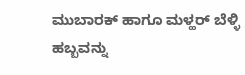ಮುಬಾರಕ್ ಹಾಗೂ ಮಳ್ಹರ್ ಬೆಳ್ಳಿ ಹಬ್ಬವನ್ನು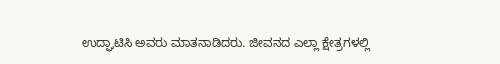ಉದ್ಘಾಟಿಸಿ ಅವರು ಮಾತನಾಡಿದರು. ಜೀವನದ ಎಲ್ಲಾ ಕ್ಷೇತ್ರಗಳಲ್ಲಿ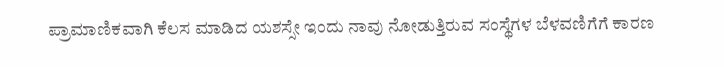ಪ್ರಾಮಾಣಿಕವಾಗಿ ಕೆಲಸ ಮಾಡಿದ ಯಶಸ್ಸೇ ಇಂದು ನಾವು ನೋಡುತ್ತಿರುವ ಸಂಸ್ಥೆಗಳ ಬೆಳವಣಿಗೆಗೆ ಕಾರಣ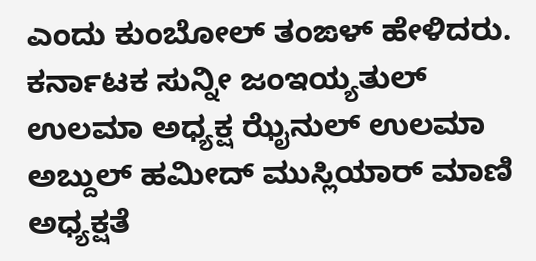ಎಂದು ಕುಂಬೋಲ್ ತಂಙಳ್ ಹೇಳಿದರು.
ಕರ್ನಾಟಕ ಸುನ್ನೀ ಜಂಇಯ್ಯತುಲ್ ಉಲಮಾ ಅಧ್ಯಕ್ಷ ಝೈನುಲ್ ಉಲಮಾ ಅಬ್ದುಲ್ ಹಮೀದ್ ಮುಸ್ಲಿಯಾರ್ ಮಾಣಿ ಅಧ್ಯಕ್ಷತೆ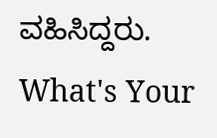ವಹಿಸಿದ್ದರು.
What's Your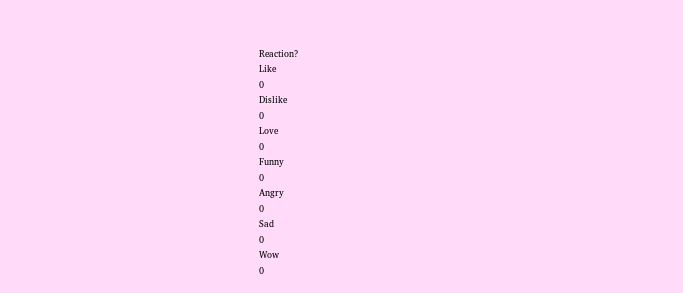Reaction?
Like
0
Dislike
0
Love
0
Funny
0
Angry
0
Sad
0
Wow
0